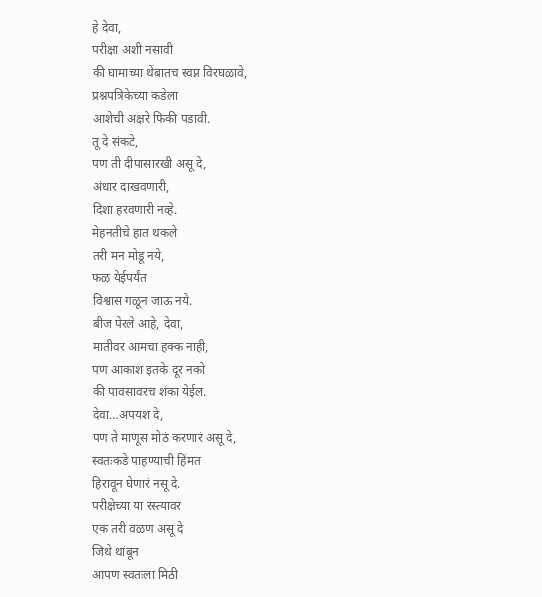हे देवा,
परीक्षा अशी नसावी
की घामाच्या थेंबातच स्वप्न विरघळावे,
प्रश्नपत्रिकेच्या कडेला
आशेची अक्षरे फिकी पडावी.
तू दे संकटे,
पण ती दीपासारखी असू दे,
अंधार दाखवणारी,
दिशा हरवणारी नव्हे.
मेहनतीचे हात थकले
तरी मन मोडू नये,
फळ येईपर्यंत
विश्वास गळून जाऊ नये.
बीज पेरले आहे, देवा,
मातीवर आमचा हक्क नाही,
पण आकाश इतके दूर नको
की पावसावरच शंका येईल.
देवा…अपयश दे,
पण ते माणूस मोठं करणारं असू दे,
स्वतःकडे पाहण्याची हिंमत
हिरावून घेणारं नसू दे.
परीक्षेच्या या रस्त्यावर
एक तरी वळण असू दे
जिथे थांबून
आपण स्वतःला मिठी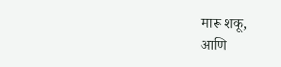मारू शकू,
आणि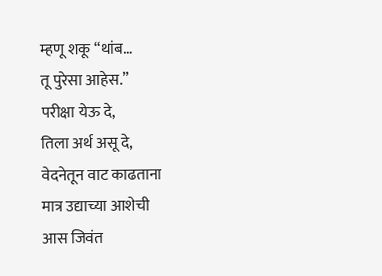म्हणू शकू “थांब…
तू पुरेसा आहेस.”
परीक्षा येऊ दे,
तिला अर्थ असू दे,
वेदनेतून वाट काढताना
मात्र उद्याच्या आशेची
आस जिवंत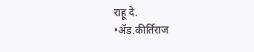राहू दे.
•ॲड.कीर्तिराज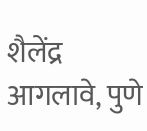शैलेंद्र आगलावे, पुणे